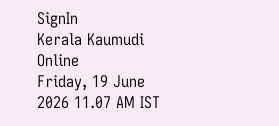SignIn
Kerala Kaumudi Online
Friday, 19 June 2026 11.07 AM IST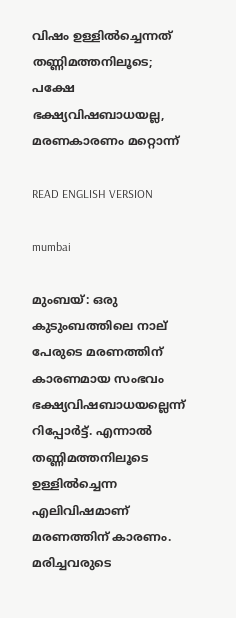വിഷം ഉള്ളില്‍ച്ചെന്നത് തണ്ണിമത്തനിലൂടെ; പക്ഷേ ഭക്ഷ്യവിഷബാധയല്ല, മരണകാരണം മറ്റൊന്ന്

READ ENGLISH VERSION

mumbai

മുംബയ്: ഒരു കുടുംബത്തിലെ നാല് പേരുടെ മരണത്തിന് കാരണമായ സംഭവം ഭക്ഷ്യവിഷബാധയല്ലെന്ന് റിപ്പോര്‍ട്ട്. എന്നാല്‍ തണ്ണിമത്തനിലൂടെ ഉള്ളില്‍ച്ചെന്ന എലിവിഷമാണ് മരണത്തിന് കാരണം. മരിച്ചവരുടെ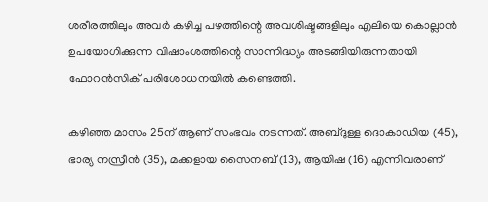ശരീരത്തിലും അവര്‍ കഴിച്ച പഴത്തിന്റെ അവശിഷ്ടങ്ങളിലും എലിയെ കൊല്ലാന്‍ ഉപയോഗിക്കുന്ന വിഷാംശത്തിന്റെ സാന്നിദ്ധ്യം അടങ്ങിയിരുന്നതായി ഫോറന്‍സിക് പരിശോധനയില്‍ കണ്ടെത്തി.

കഴിഞ്ഞ മാസം 25ന് ആണ് സംഭവം നടന്നത്. അബ്ദുള്ള ദൊകാഡിയ (45), ഭാര്യ നസ്രീന്‍ (35), മക്കളായ സൈനബ് (13), ആയിഷ (16) എന്നിവരാണ്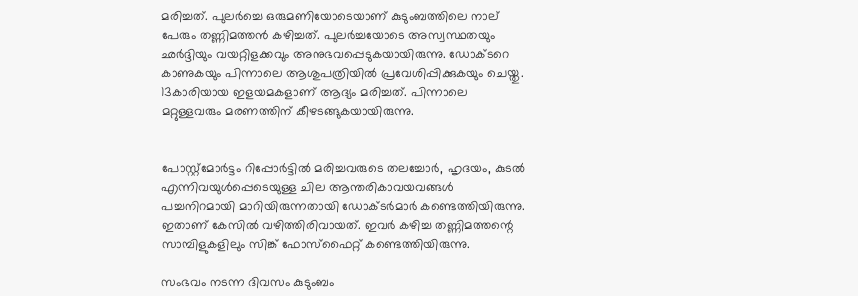മരിച്ചത്. പുലര്‍ച്ചെ ഒരുമണിയോടെയാണ് കുടുംബത്തിലെ നാല് പേരും തണ്ണിമത്തന്‍ കഴിച്ചത്. പുലര്‍ച്ചയോടെ അസ്വസ്ഥതയും ഛര്‍ദ്ദിയും വയറ്റിളക്കവും അനുഭവപ്പെടുകയായിരുന്നു. ഡോക്ടറെ കാണുകയും പിന്നാലെ ആശുപത്രിയില്‍ പ്രവേശിപ്പിക്കുകയും ചെയ്തു. 13കാരിയായ ഇളയമകളാണ് ആദ്യം മരിച്ചത്. പിന്നാലെ മറ്റുള്ളവരും മരണത്തിന് കീഴടങ്ങുകയായിരുന്നു.


പോസ്റ്റ്‌മോര്‍ട്ടം റിപ്പോര്‍ട്ടില്‍ മരിച്ചവരുടെ തലച്ചോര്‍, ഹൃദയം, കുടല്‍ എന്നിവയുള്‍പ്പെടെയുള്ള ചില ആന്തരികാവയവങ്ങള്‍ പച്ചനിറമായി മാറിയിരുന്നതായി ഡോക്ടര്‍മാര്‍ കണ്ടെത്തിയിരുന്നു. ഇതാണ് കേസില്‍ വഴിത്തിരിവായത്. ഇവര്‍ കഴിച്ച തണ്ണിമത്തന്റെ സാമ്പിളുകളിലും സിങ്ക് ഫോസ്ഫൈറ്റ് കണ്ടെത്തിയിരുന്നു.

സംഭവം നടന്ന ദിവസം കുടുംബം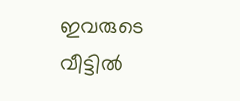ഇവരുടെ വീട്ടില്‍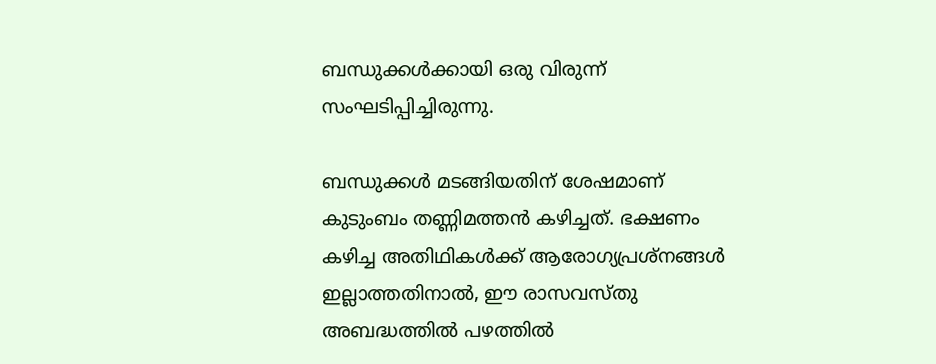ബന്ധുക്കള്‍ക്കായി ഒരു വിരുന്ന് സംഘടിപ്പിച്ചിരുന്നു.

ബന്ധുക്കള്‍ മടങ്ങിയതിന് ശേഷമാണ് കുടുംബം തണ്ണിമത്തന്‍ കഴിച്ചത്. ഭക്ഷണം കഴിച്ച അതിഥികള്‍ക്ക് ആരോഗ്യപ്രശ്നങ്ങള്‍ ഇല്ലാത്തതിനാല്‍, ഈ രാസവസ്തു അബദ്ധത്തില്‍ പഴത്തില്‍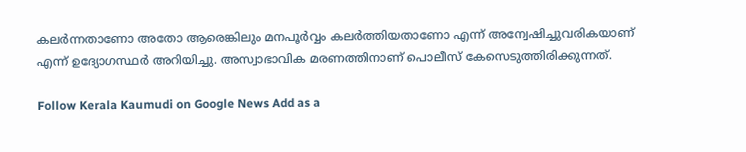കലര്‍ന്നതാണോ അതോ ആരെങ്കിലും മനപൂര്‍വ്വം കലര്‍ത്തിയതാണോ എന്ന് അന്വേഷിച്ചുവരികയാണ് എന്ന് ഉദ്യോഗസ്ഥര്‍ അറിയിച്ചു. അസ്വാഭാവിക മരണത്തിനാണ് പൊലീസ് കേസെടുത്തിരിക്കുന്നത്.

Follow Kerala Kaumudi on Google News Add as a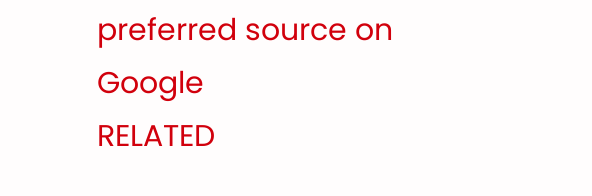preferred source on Google
RELATED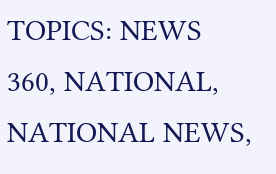TOPICS: NEWS 360, NATIONAL, NATIONAL NEWS,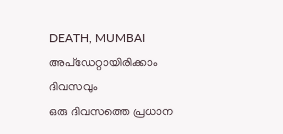DEATH, MUMBAI
അപ്ഡേറ്റായിരിക്കാം ദിവസവും
ഒരു ദിവസത്തെ പ്രധാന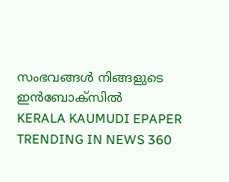സംഭവങ്ങൾ നിങ്ങളുടെ ഇൻബോക്സിൽ
KERALA KAUMUDI EPAPER
TRENDING IN NEWS 360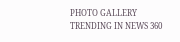PHOTO GALLERY
TRENDING IN NEWS 360